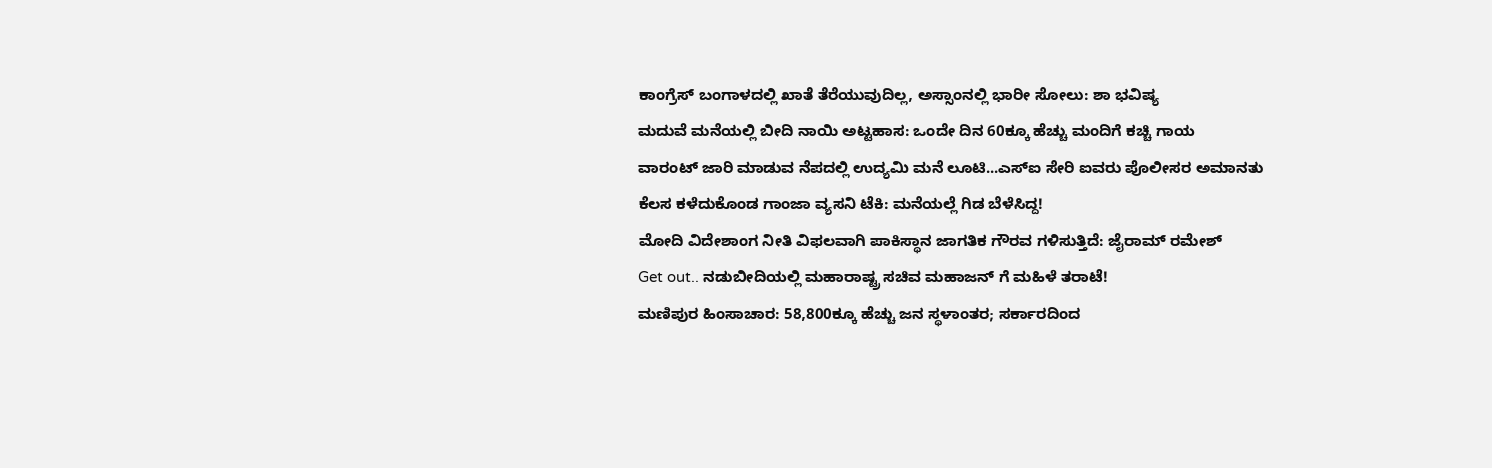ಕಾಂಗ್ರೆಸ್ ಬಂಗಾಳದಲ್ಲಿ ಖಾತೆ ತೆರೆಯುವುದಿಲ್ಲ, ಅಸ್ಸಾಂನಲ್ಲಿ ಭಾರೀ ಸೋಲು: ಶಾ ಭವಿಷ್ಯ
ಮದುವೆ ಮನೆಯಲ್ಲಿ ಬೀದಿ ನಾಯಿ ಅಟ್ಟಹಾಸ: ಒಂದೇ ದಿನ 60ಕ್ಕೂ ಹೆಚ್ಚು ಮಂದಿಗೆ ಕಚ್ಚಿ ಗಾಯ
ವಾರಂಟ್ ಜಾರಿ ಮಾಡುವ ನೆಪದಲ್ಲಿ ಉದ್ಯಮಿ ಮನೆ ಲೂಟಿ...ಎಸ್ಐ ಸೇರಿ ಐವರು ಪೊಲೀಸರ ಅಮಾನತು
ಕೆಲಸ ಕಳೆದುಕೊಂಡ ಗಾಂಜಾ ವ್ಯಸನಿ ಟೆಕಿ: ಮನೆಯಲ್ಲೆ ಗಿಡ ಬೆಳೆಸಿದ್ದ!
ಮೋದಿ ವಿದೇಶಾಂಗ ನೀತಿ ವಿಫಲವಾಗಿ ಪಾಕಿಸ್ಥಾನ ಜಾಗತಿಕ ಗೌರವ ಗಳಿಸುತ್ತಿದೆ: ಜೈರಾಮ್ ರಮೇಶ್
Get out.. ನಡುಬೀದಿಯಲ್ಲಿ ಮಹಾರಾಷ್ಟ್ರ ಸಚಿವ ಮಹಾಜನ್ ಗೆ ಮಹಿಳೆ ತರಾಟೆ!
ಮಣಿಪುರ ಹಿಂಸಾಚಾರ: 58,800ಕ್ಕೂ ಹೆಚ್ಚು ಜನ ಸ್ಥಳಾಂತರ; ಸರ್ಕಾರದಿಂದ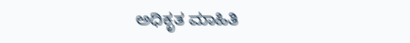ಅಧಿಕೃತ ಮಾಹಿತಿ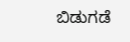ಬಿಡುಗಡೆ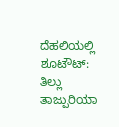ದೆಹಲಿಯಲ್ಲಿ ಶೂಟೌಟ್: ತಿಲ್ಲು ತಾಜ್ಪುರಿಯಾ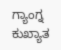ಗ್ಯಾಂಗ್ನ ಕುಖ್ಯಾತ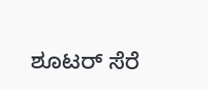ಶೂಟರ್ ಸೆರೆ